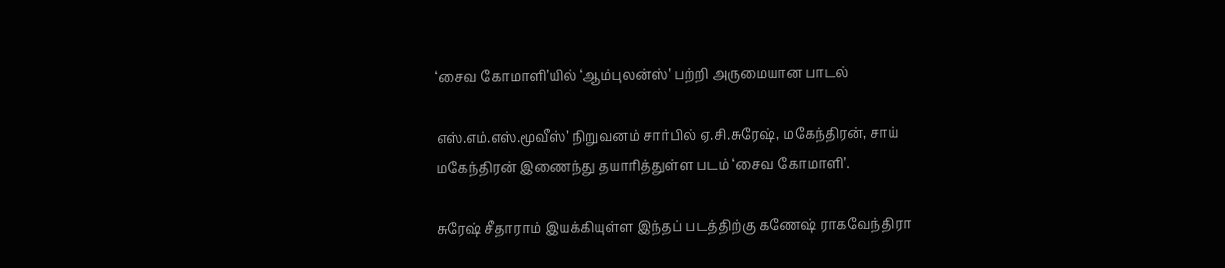‘சைவ கோமாளி’யில் ‘ஆம்புலன்ஸ்’ பற்றி அருமையான பாடல்

எஸ்.எம்.எஸ்.மூவீஸ்’ நிறுவனம் சார்பில் ஏ.சி.சுரேஷ், மகேந்திரன், சாய் மகேந்திரன் இணைந்து தயாரித்துள்ள படம் ‘சைவ கோமாளி’.

சுரேஷ் சீதாராம் இயக்கியுள்ள இந்தப் படத்திற்கு கணேஷ் ராகவேந்திரா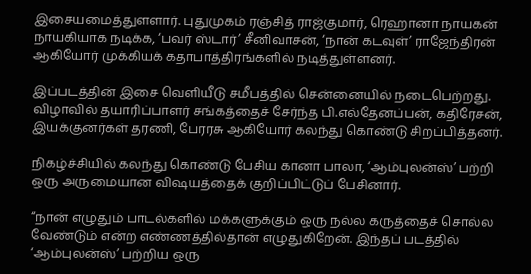இசையமைத்துளளார். புதுமுகம் ரஞ்சித் ராஜ்குமார், ரெஹானா நாயகன் நாயகியாக நடிக்க, ‘பவர் ஸ்டார்’ சீனிவாசன், ‘நான் கடவுள்’ ராஜேந்திரன் ஆகியோர் முக்கியக் கதாபாத்திரங்களில் நடித்துள்ளனர்.

இப்படத்தின் இசை வெளியீடு சமீபத்தில் சென்னையில் நடைபெற்றது. விழாவில் தயாரிப்பாளர் சங்கத்தைச் சேர்ந்த பி.எல்தேனப்பன், கதிரேசன், இயக்குனர்கள் தரணி, பேரரசு ஆகியோர் கலந்து கொண்டு சிறப்பித்தனர்.

நிகழ்ச்சியில் கலந்து கொண்டு பேசிய கானா பாலா, ‘ஆம்புலன்ஸ்’ பற்றி ஒரு அருமையான விஷயத்தைக் குறிப்பிட்டுப் பேசினார்.

“நான் எழுதும் பாடல்களில் மக்களுக்கும் ஒரு நல்ல கருத்தைச் சொல்ல வேண்டும் என்ற எண்ணத்தில்தான் எழுதுகிறேன். இந்தப் படத்தில் ‘ஆம்புலன்ஸ்’ பற்றிய ஒரு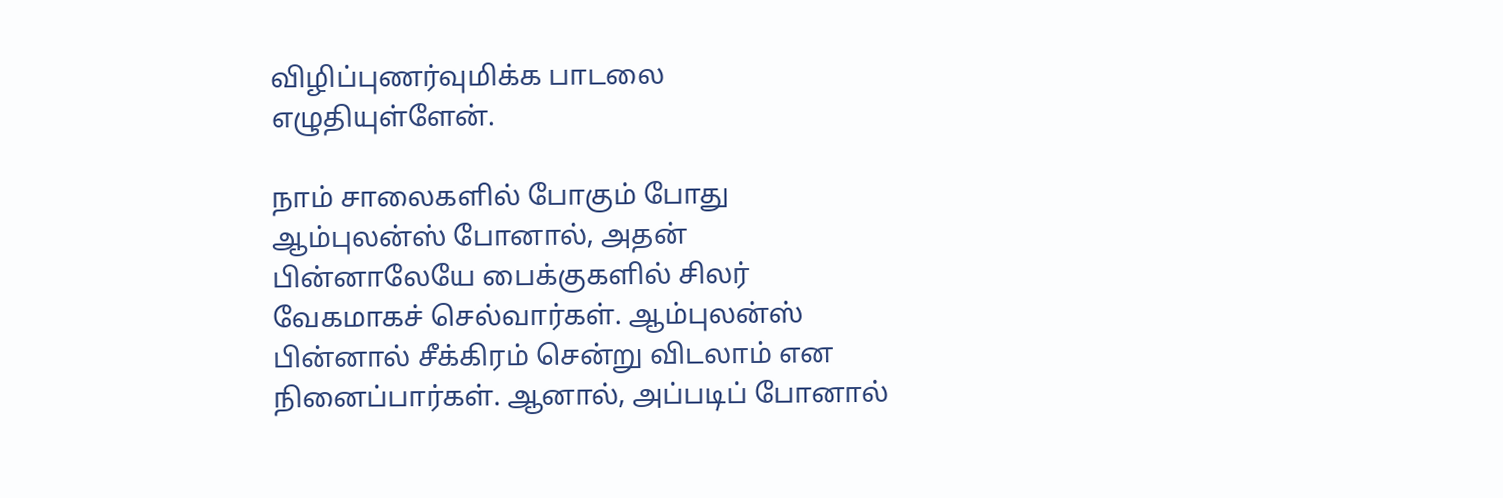விழிப்புணர்வுமிக்க பாடலை எழுதியுள்ளேன்.

நாம் சாலைகளில் போகும் போது ஆம்புலன்ஸ் போனால், அதன் பின்னாலேயே பைக்குகளில் சிலர் வேகமாகச் செல்வார்கள். ஆம்புலன்ஸ் பின்னால் சீக்கிரம் சென்று விடலாம் என நினைப்பார்கள். ஆனால், அப்படிப் போனால்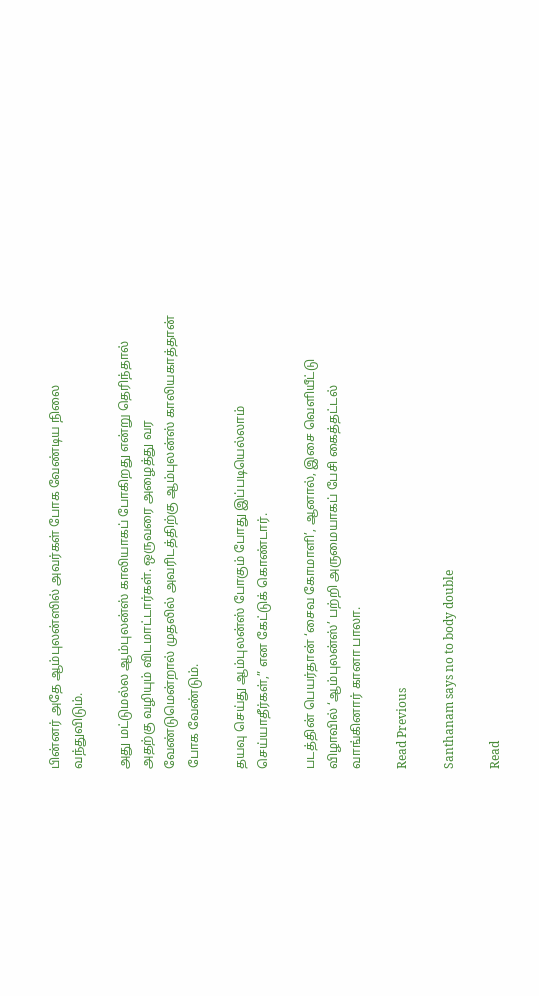பின்னர் அதே ஆம்புலன்ஸில் அவர்கள் போக வேண்டிய நிலை வந்துவிடும்.

அது மட்டுமல்ல ஆம்புலன்ஸ் காலியாகப் போகிறது என்று தெரிந்தால் அதற்கு வழியும் விடமாட்டார்கள். ஒருவரை அழைத்து வர வேண்டுமென்றால் முதலில் அவரிடத்திற்கு ஆம்புலன்ஸ் காலியகாத்தான் போக வேண்டும்.

தயவு செய்து ஆம்புலன்ஸ் போகும் போது இப்படியெல்லாம் செய்யாதீர்கள்,” என கேட்டுக் கொண்டார்.

படத்தின் பெயர்தான் ‘சைவ கோமாளி’, ஆனால், இசை வெளியீட்டு விழாவில் ‘ஆம்புலன்ஸ்’ பற்றி அருமையாகப் பேசி கைத்தட்டல் வாங்கினார் கானா பாலா.

Read Previous

Santhanam says no to body double

Read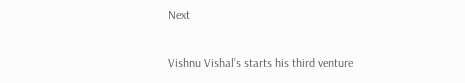Next

Vishnu Vishal’s starts his third venture